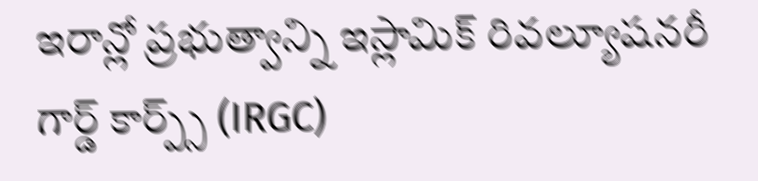ఇరాన్లో ప్రభుత్వాన్ని ఇస్లామిక్ రివల్యూషనరీ గార్డ్ కార్ప్స్ (IRGC)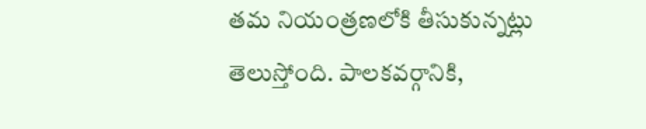తమ నియంత్రణలోకి తీసుకున్నట్లు తెలుస్తోంది. పాలకవర్గానికి,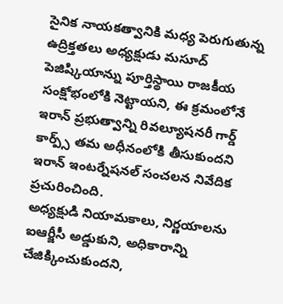సైనిక నాయకత్వానికి మధ్య పెరుగుతున్న ఉద్రిక్తతలు అధ్యక్షుడు మసూద్ పెజిష్కియాన్ను పూర్తిస్థాయి రాజకీయ సంక్షోభంలోకి నెట్టాయని, ఈ క్రమంలోనే ఇరాన్ ప్రభుత్వాన్ని రివల్యూషనరీ గార్డ్ కార్ప్స్ తమ అధీనంలోకి తీసుకుందని ఇరాన్ ఇంటర్నేషనల్ సంచలన నివేదిక ప్రచురించింది.
అధ్యక్షుడి నియామకాలు, నిర్ణయాలను ఐఆర్జీసీ అడ్డుకుని, అధికారాన్ని చేజిక్కించుకుందని,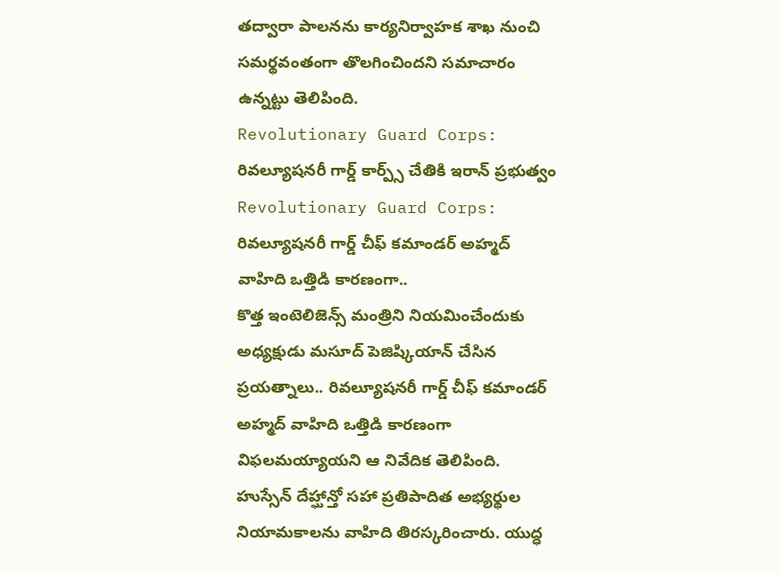తద్వారా పాలనను కార్యనిర్వాహక శాఖ నుంచి సమర్థవంతంగా తొలగించిందని సమాచారం ఉన్నట్టు తెలిపింది.
Revolutionary Guard Corps: రివల్యూషనరీ గార్డ్ కార్ప్స్ చేతికి ఇరాన్ ప్రభుత్వం
Revolutionary Guard Corps: రివల్యూషనరీ గార్డ్ చీఫ్ కమాండర్ అహ్మద్ వాహిది ఒత్తిడి కారణంగా..
కొత్త ఇంటెలిజెన్స్ మంత్రిని నియమించేందుకు అధ్యక్షుడు మసూద్ పెజిష్కియాన్ చేసిన ప్రయత్నాలు.. రివల్యూషనరీ గార్డ్ చీఫ్ కమాండర్ అహ్మద్ వాహిది ఒత్తిడి కారణంగా విఫలమయ్యాయని ఆ నివేదిక తెలిపింది. హుస్సేన్ దేహ్ఘాన్తో సహా ప్రతిపాదిత అభ్యర్థుల నియామకాలను వాహిది తిరస్కరించారు. యుద్ధ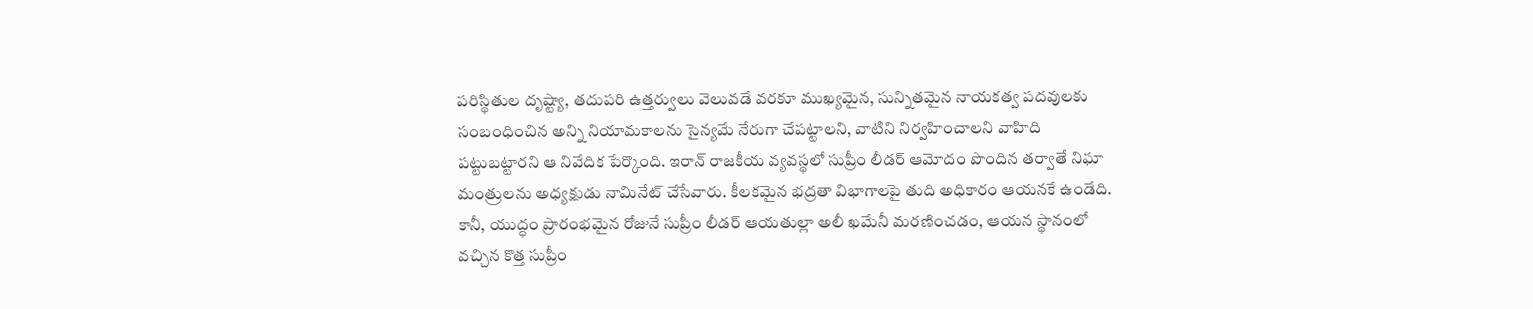పరిస్థితుల దృష్ట్యా, తదుపరి ఉత్తర్వులు వెలువడే వరకూ ముఖ్యమైన, సున్నితమైన నాయకత్వ పదవులకు సంబంధించిన అన్ని నియామకాలను సైన్యమే నేరుగా చేపట్టాలని, వాటిని నిర్వహించాలని వాహిది పట్టుబట్టారని ఆ నివేదిక పేర్కొంది. ఇరాన్ రాజకీయ వ్యవస్థలో సుప్రీం లీడర్ ఆమోదం పొందిన తర్వాతే నిఘా మంత్రులను అధ్యక్షుడు నామినేట్ చేసేవారు. కీలకమైన భద్రతా విభాగాలపై తుది అధికారం ఆయనకే ఉండేది. కానీ, యుద్ధం ప్రారంభమైన రోజునే సుప్రీం లీడర్ ఆయతుల్లా అలీ ఖమేనీ మరణించడం, ఆయన స్థానంలో వచ్చిన కొత్త సుప్రీం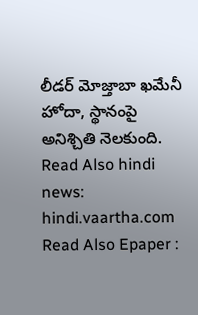లీడర్ మోజ్తాబా ఖమేనీ హోదా, స్థానంపై అనిశ్చితి నెలకుంది.
Read Also hindi news: hindi.vaartha.com
Read Also Epaper :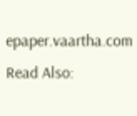epaper.vaartha.com
Read Also: